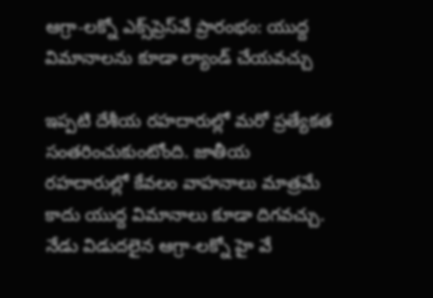ఆగ్రా-లక్నో ఎక్స్‌ప్రెస్‌వే ప్రారంభం: యుద్ద విమానాలను కూడా ల్యాండ్ చేయవచ్చు

ఇప్పటి దేశీయ రహదారుల్లో మరో ప్రత్యేకత సంతరించుకుంటోంది. జాతీయ రహదారుల్లో కేవలం వాహనాలు మాత్రమే కాదు యుద్ద విమానాలు కూడా దిగవచ్చు. నేడు విడుదలైన ఆగ్రా-లక్నో హై వే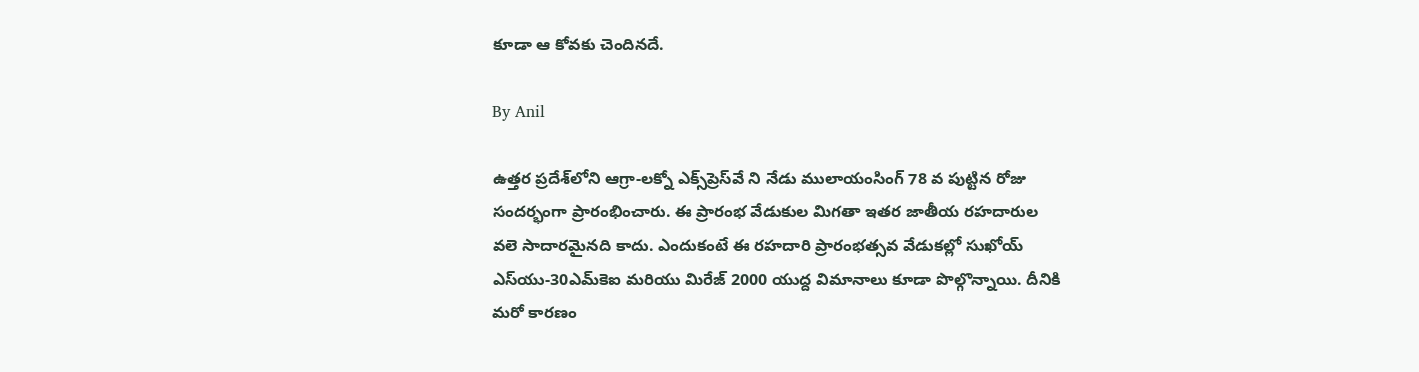కూడా ఆ కోవకు చెందినదే.

By Anil

ఉత్తర ప్రదేశ్‌లోని ఆగ్రా-లక్నో ఎక్స్‌ప్రెస్‌వే ని నేడు ములాయంసింగ్ 78 వ పుట్టిన రోజు సందర్భంగా ప్రారంభించారు. ఈ ప్రారంభ వేడుకుల మిగతా ఇతర జాతీయ రహదారుల వలె సాదారమైనది కాదు. ఎందుకంటే ఈ రహదారి ప్రారంభత్సవ వేడుకల్లో సుఖోయ్ ఎస్‌యు-30ఎమ్‌కెఐ మరియు మిరేజ్ 2000 యుద్ద విమానాలు కూడా పొల్గొన్నాయి. దీనికి మరో కారణం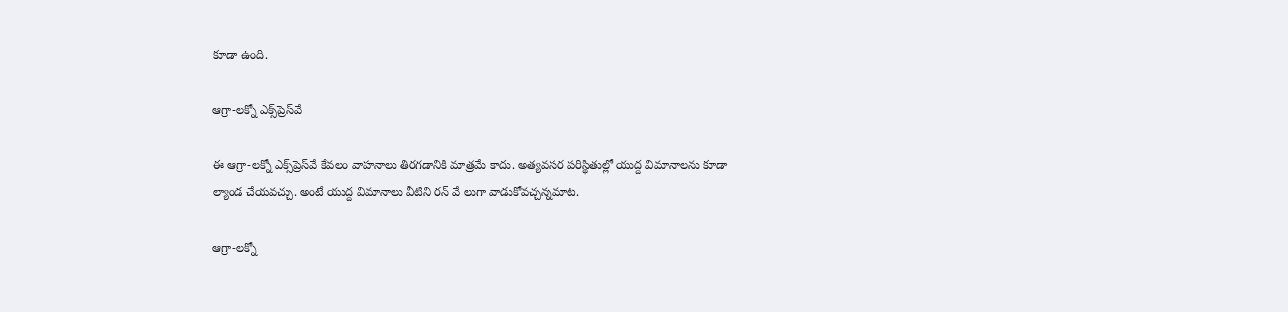కూడా ఉంది.

ఆగ్రా-లక్నో ఎక్స్‌ప్రెస్‌వే

ఈ ఆగ్రా-లక్నో ఎక్స్‌ప్రెస్‌వే కేవలం వాహనాలు తిరగడానికి మాత్రమే కాదు. అత్యవసర పరిస్థితుల్లో యుద్ద విమానాలను కూడా ల్యాండ చేయవచ్చు. అంటే యుద్ద విమానాలు వీటిని రన్ వే లుగా వాడుకోవచ్చన్నమాట.

ఆగ్రా-లక్నో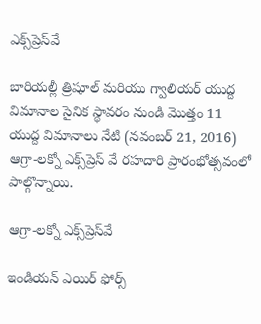ఎక్స్‌ప్రెస్‌వే

బారియల్లీ త్రిషూల్ మరియు గ్వాలియర్ యుద్ద విమానాల సైనిక స్థావరం నుండి మొత్తం 11 యుద్ద విమానాలు నేటి (నవంబర్ 21, 2016) ఆగ్రా-లక్నో ఎక్స్‌ప్రెస్ వే రహదారి ప్రారంభోత్సవంలో పాల్గొన్నాయి.

ఆగ్రా-లక్నో ఎక్స్‌ప్రెస్‌వే

ఇండియన్ ఎయిర్ ఫోర్స్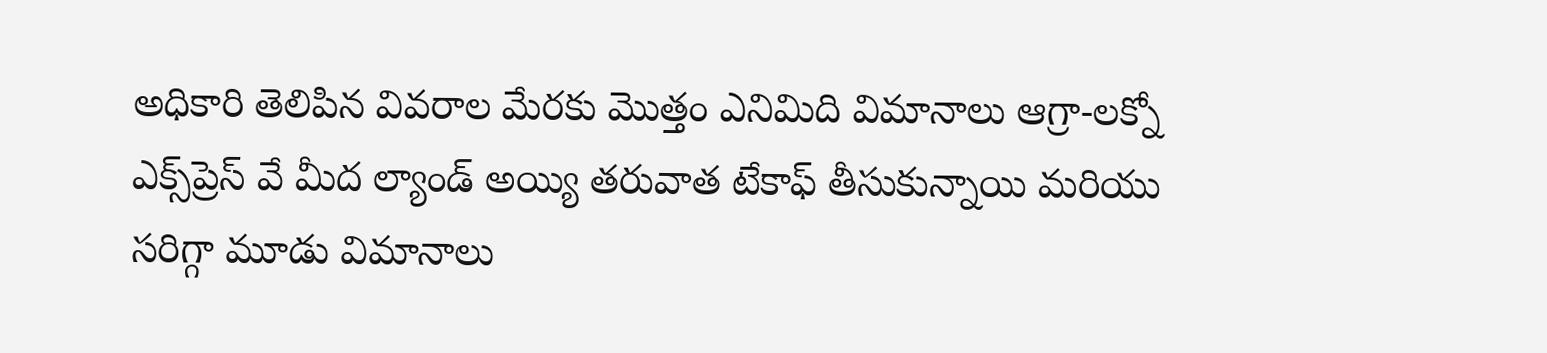అధికారి తెలిపిన వివరాల మేరకు మొత్తం ఎనిమిది విమానాలు ఆగ్రా-లక్నో ఎక్స్‌ప్రెస్ వే మీద ల్యాండ్ అయ్యి తరువాత టేకాఫ్ తీసుకున్నాయి మరియు సరిగ్గా మూడు విమానాలు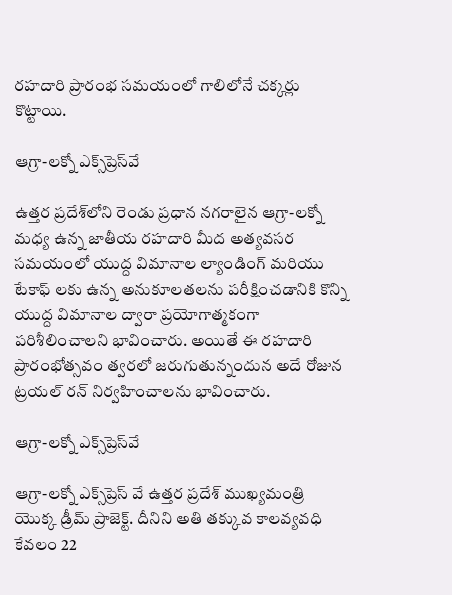రహదారి ప్రారంభ సమయంలో గాలిలోనే చక్కర్లు కొట్టాయి.

ఆగ్రా-లక్నో ఎక్స్‌ప్రెస్‌వే

ఉత్తర ప్రదేశ్‌లోని రెండు ప్రధాన నగరాలైన ఆగ్రా-లక్నో మధ్య ఉన్న జాతీయ రహదారి మీద అత్యవసర సమయంలో యుద్ద విమానాల ల్యాండింగ్ మరియు టేకాఫ్ లకు ఉన్న అనుకూలతలను పరీక్షించడానికి కొన్ని యుద్ద విమానాల ద్వారా ప్రయోగాత్మకంగా పరిశీలించాలని భావించారు. అయితే ఈ రహదారి ప్రారంభోత్సవం త్వరలో జరుగుతున్నందున అదే రోజున ట్రయల్ రన్ నిర్వహించాలను భావించారు.

ఆగ్రా-లక్నో ఎక్స్‌ప్రెస్‌వే

ఆగ్రా-లక్నో ఎక్స్‌ప్రెస్ వే ఉత్తర ప్రదేశ్ ముఖ్యమంత్రి యొక్క డ్రీమ్ ప్రాజెక్ట్. దీనిని అతి తక్కువ కాలవ్యవధి కేవలం 22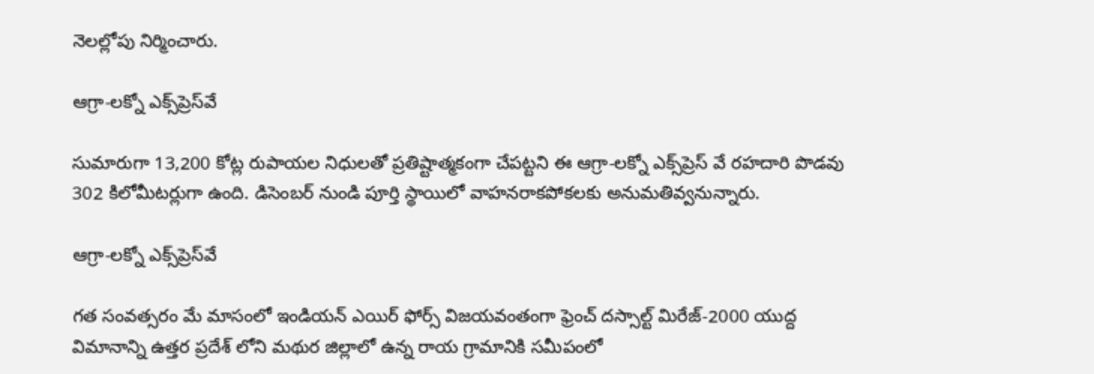నెలల్లోపు నిర్మించారు.

ఆగ్రా-లక్నో ఎక్స్‌ప్రెస్‌వే

సుమారుగా 13,200 కోట్ల రుపాయల నిధులతో ప్రతిష్టాత్మకంగా చేపట్టని ఈ ఆగ్రా-లక్నో ఎక్స్‌ప్రెస్ వే రహదారి పొడవు 302 కిలోమీటర్లుగా ఉంది. డిసెంబర్ నుండి పూర్తి స్థాయిలో వాహనరాకపోకలకు అనుమతివ్వనున్నారు.

ఆగ్రా-లక్నో ఎక్స్‌ప్రెస్‌వే

గత సంవత్సరం మే మాసంలో ఇండియన్ ఎయిర్ ఫోర్స్ విజయవంతంగా ఫ్రెంచ్ దస్సాల్ట్ మిరేజ్-2000 యుద్ద విమానాన్ని ఉత్తర ప్రదేశ్ లోని మథుర జిల్లాలో ఉన్న రాయ గ్రామానికి సమీపంలో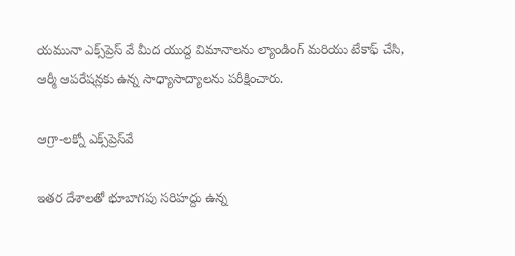యమునా ఎక్స్‌ప్రెస్ వే మీద యుద్ద విమానాలను ల్యాండింగ్ మరియు టేకాఫ్ చేసి, ఆర్మీ ఆపరేషన్లకు ఉన్న సాధ్యాసాద్యాలను పరీక్షించారు.

ఆగ్రా-లక్నో ఎక్స్‌ప్రెస్‌వే

ఇతర దేశాలతో భూబాగపు సరిహద్దు ఉన్న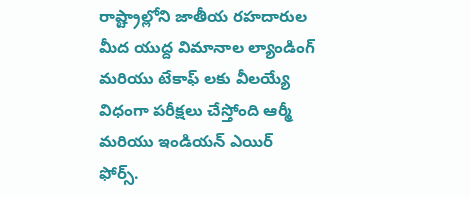రాష్ట్రాల్లోని జాతీయ రహదారుల మీద యుద్ద విమానాల ల్యాండింగ్ మరియు టేకాఫ్ లకు వీలయ్యే విధంగా పరీక్షలు చేస్తోంది ఆర్మీ మరియు ఇండియన్ ఎయిర్ ఫోర్స్.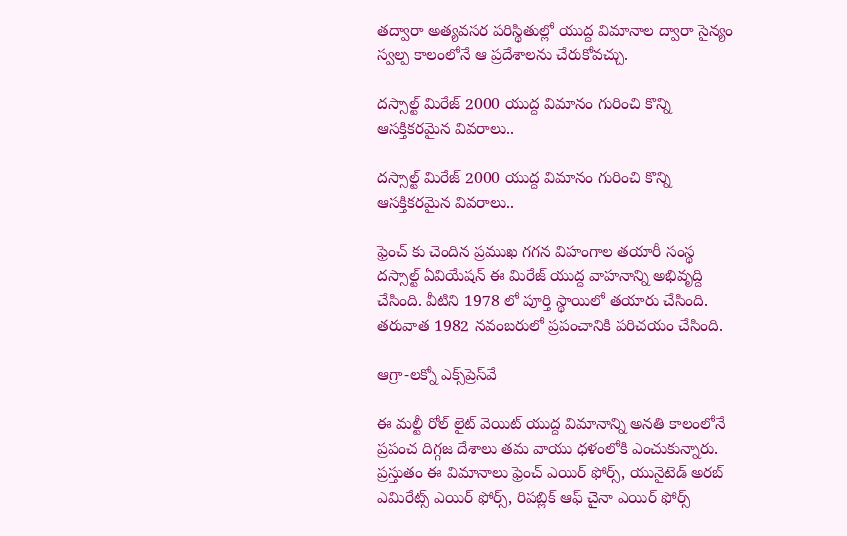తద్వారా అత్యవసర పరిస్థితుల్లో యుద్ద విమానాల ద్వారా సైన్యం స్వల్ప కాలంలోనే ఆ ప్రదేశాలను చేరుకోవచ్చు.

దస్సాల్ట్ మిరేజ్ 2000 యుద్ద విమానం గురించి కొన్ని ఆసక్తికరమైన వివరాలు..

దస్సాల్ట్ మిరేజ్ 2000 యుద్ద విమానం గురించి కొన్ని ఆసక్తికరమైన వివరాలు..

ఫ్రెంచ్ కు చెందిన ప్రముఖ గగన విహంగాల తయారీ సంస్థ దస్సాల్ట్ ఏవియేషన్ ఈ మిరేజ్ యుద్ద వాహనాన్ని అభివృద్ది చేసింది. వీటిని 1978 లో పూర్తి స్థాయిలో తయారు చేసింది. తరువాత 1982 నవంబరులో ప్రపంచానికి పరిచయం చేసింది.

ఆగ్రా-లక్నో ఎక్స్‌ప్రెస్‌వే

ఈ మల్టీ రోల్ లైట్ వెయిట్ యుద్ద విమానాన్ని అనతి కాలంలోనే ప్రపంచ దిగ్గజ దేశాలు తమ వాయు ధళంలోకి ఎంచుకున్నారు. ప్రస్తుతం ఈ విమానాలు ఫ్రెంచ్ ఎయిర్ ఫోర్స్, యునైటెడ్ అరబ్ ఎమిరేట్స్ ఎయిర్ ఫోర్స్, రిపబ్లిక్ ఆఫ్ చైనా ఎయిర్ ఫోర్స్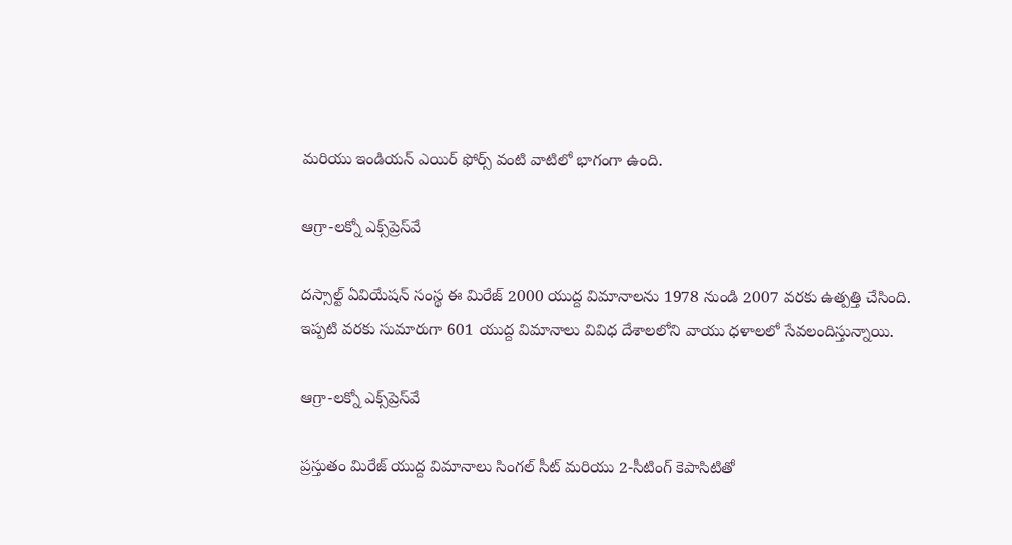మరియు ఇండియన్ ఎయిర్ ఫోర్స్ వంటి వాటిలో భాగంగా ఉంది.

ఆగ్రా-లక్నో ఎక్స్‌ప్రెస్‌వే

దస్సాల్ట్ ఏవియేషన్ సంస్థ ఈ మిరేజ్ 2000 యుద్ద విమానాలను 1978 నుండి 2007 వరకు ఉత్పత్తి చేసింది. ఇప్పటి వరకు సుమారుగా 601 యుద్ద విమానాలు వివిధ దేశాలలోని వాయు ధళాలలో సేవలందిస్తున్నాయి.

ఆగ్రా-లక్నో ఎక్స్‌ప్రెస్‌వే

ప్రస్తుతం మిరేజ్ యుద్ద విమానాలు సింగల్ సీట్ మరియు 2-సీటింగ్ కెపాసిటితో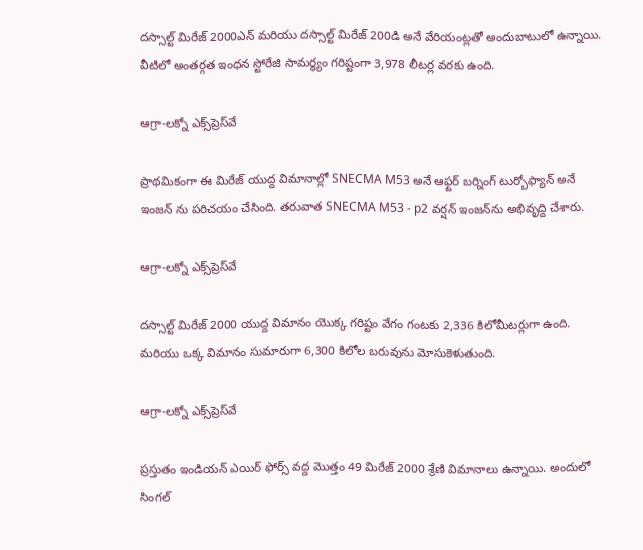దస్సాల్ట్ మిరేజ్ 2000ఎన్ మరియు దస్సాల్ట్ మిరేజ్ 200డి అనే వేరియంట్లతో అందుబాటులో ఉన్నాయి. వీటిలో అంతర్గత ఇంధన స్టోరేజి సామర్థ్యం గరిష్టంగా 3,978 లీటర్ల వరకు ఉంది.

ఆగ్రా-లక్నో ఎక్స్‌ప్రెస్‌వే

ప్రాథమికంగా ఈ మిరేజ్ యుద్ద విమానాల్లో SNECMA M53 అనే ఆఫ్టర్ బర్నింగ్ టుర్బోఫ్యాన్ అనే ఇంజన్ ను పరిచయం చేసింది. తరువాత SNECMA M53 - p2 వర్షన్ ఇంజన్‌ను అభివృద్ది చేశారు.

ఆగ్రా-లక్నో ఎక్స్‌ప్రెస్‌వే

దస్సాల్ట్ మిరేజ్ 2000 యుద్ద విమానం యొక్క గరిష్టం వేగం గంటకు 2,336 కిలోమీటర్లుగా ఉంది. మరియు ఒక్క విమానం సుమారుగా 6,300 కిలోల బరువును మోసుకెళుతుంది.

ఆగ్రా-లక్నో ఎక్స్‌ప్రెస్‌వే

ప్రస్తుతం ఇండియన్ ఎయిర్ ఫోర్స్ వద్ద మొత్తం 49 మిరేజ్ 2000 శ్రేణి విమానాలు ఉన్నాయి. అందులో సింగల్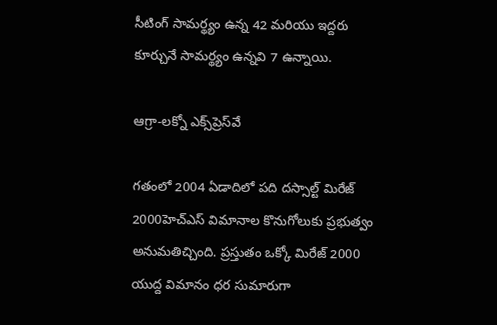సీటింగ్ సామర్థ్యం ఉన్న 42 మరియు ఇద్దరు కూర్చునే సామర్థ్యం ఉన్నవి 7 ఉన్నాయి.

ఆగ్రా-లక్నో ఎక్స్‌ప్రెస్‌వే

గతంలో 2004 ఏడాదిలో పది దస్సాల్ట్ మిరేజ్ 2000హెచ్ఎస్ విమానాల కొనుగోలుకు ప్రభుత్వం అనుమతిచ్చింది. ప్రస్తుతం ఒక్కో మిరేజ్ 2000 యుద్ద విమానం ధర సుమారుగా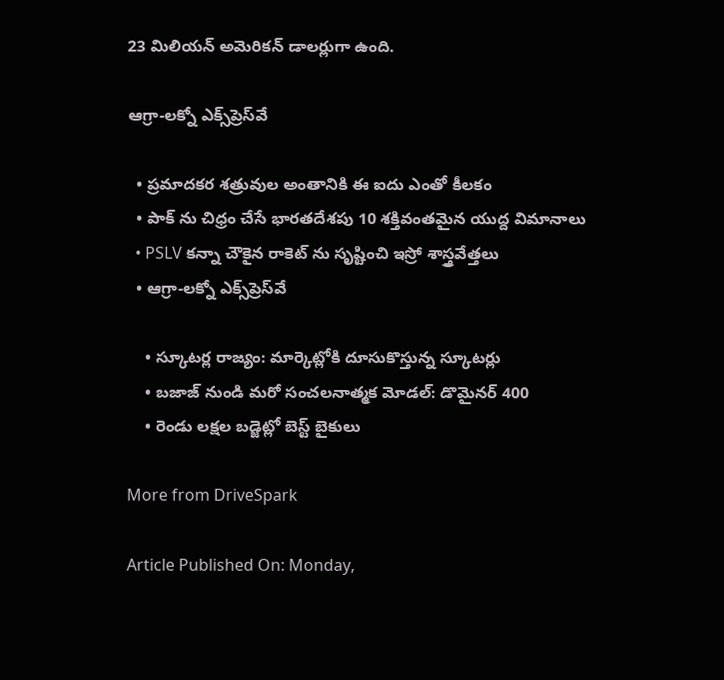23 మిలియన్ అమెరికన్ డాలర్లుగా ఉంది.

ఆగ్రా-లక్నో ఎక్స్‌ప్రెస్‌వే

  • ప్రమాదకర శత్రువుల అంతానికి ఈ ఐదు ఎంతో కీలకం
  • పాక్ ను చిధ్రం చేసే భారతదేశపు 10 శక్తివంతమైన యుద్ద విమానాలు
  • PSLV కన్నా చౌకైన రాకెట్ ను సృష్టించి ఇస్రో శాస్త్రవేత్తలు
  • ఆగ్రా-లక్నో ఎక్స్‌ప్రెస్‌వే

    • స్కూటర్ల రాజ్యం: మార్కెట్లోకి దూసుకొస్తున్న స్కూటర్లు
    • బజాజ్ నుండి మరో సంచలనాత్మక మోడల్: డొమైనర్ 400
    • రెండు లక్షల బడ్జెట్లో బెస్ట్ బైకులు

More from DriveSpark

Article Published On: Monday,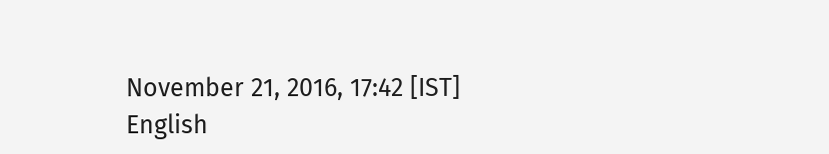November 21, 2016, 17:42 [IST]
English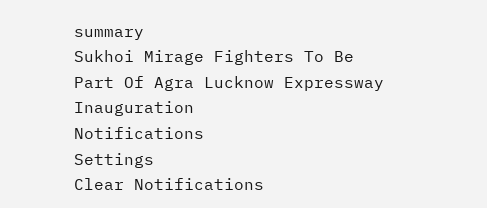summary
Sukhoi Mirage Fighters To Be Part Of Agra Lucknow Expressway Inauguration
Notifications
Settings
Clear Notifications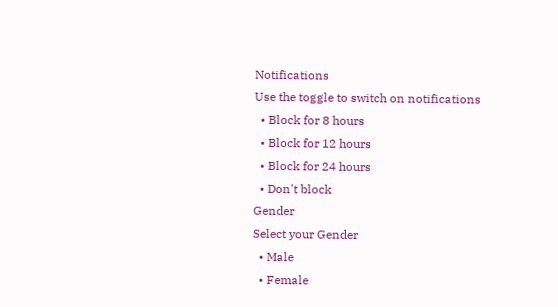Notifications
Use the toggle to switch on notifications
  • Block for 8 hours
  • Block for 12 hours
  • Block for 24 hours
  • Don't block
Gender
Select your Gender
  • Male
  • Female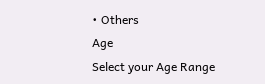• Others
Age
Select your Age Range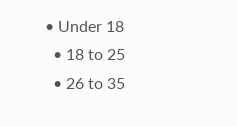• Under 18
  • 18 to 25
  • 26 to 35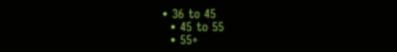• 36 to 45
  • 45 to 55
  • 55+